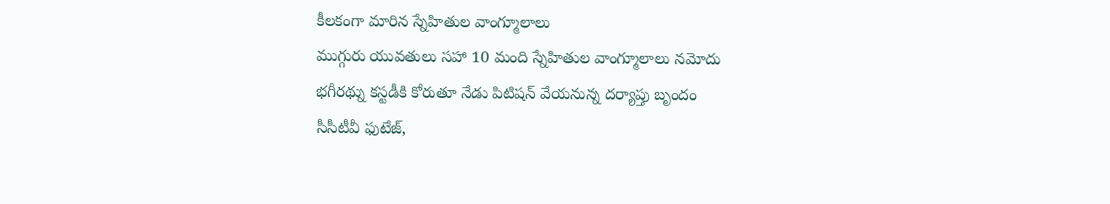కీలకంగా మారిన స్నేహితుల వాంగ్మూలాలు
ముగ్గురు యువతులు సహా 10 మంది స్నేహితుల వాంగ్మూలాలు నమోదు
భగీరథ్ను కస్టడీకి కోరుతూ నేడు పిటిషన్ వేయనున్న దర్యాప్తు బృందం
సీసీటీవీ ఫుటేజ్,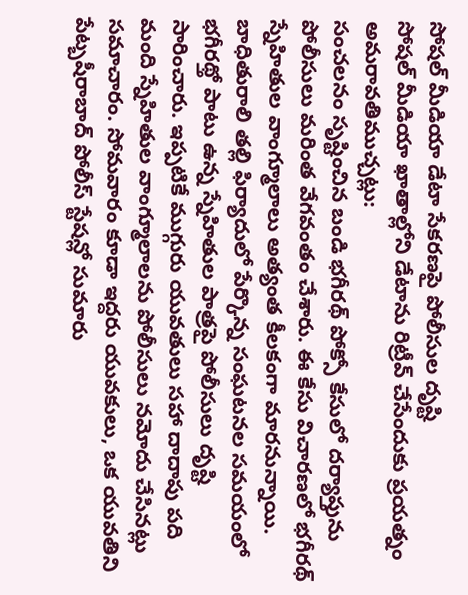సోషల్ మీడియా డేటా సేకరణపై పోలీసుల దృష్టి
సోషల్ మీడియా ఖాతాల్లోని డేటాను రిట్రీవ్ చేసేందుకు ప్రయత్నం
అమరావతిముచ్చట్లు:
సంచలనం సృష్టించిన బండి భగీరథ్ పోక్సో కేసులో దర్యాప్తును పోలీసులు మరింత వేగవంతం చేశారు. ఈ కేసు విచారణలో భగీరథ్ స్నేహితుల వాంగ్మూలాలు అత్యంత కీలకంగా మారనున్నాయి. బాధితురాలి తల్లి ఫిర్యాదులో పేర్కొన్న సంఘటనల సమయంలో భగీరథ్తో పాటు ఉన్న స్నేహితుల పాత్రపై పోలీసులు దృష్టి సారించారు. ఇప్పటికే ముగ్గురు యువతులు సహా దాదాపు పది మంది స్నేహితుల వాంగ్మూలాలను పోలీసులు నమోదు చేసినట్లు సమాచారం. సోమవారం కూడా ఇద్దరు యువకులు, ఒక యువతిని పేట్బషీరాబాద్ పోలీస్ స్టేషన్లో సుమారు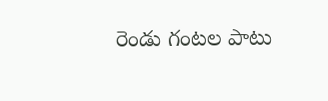రెండు గంటల పాటు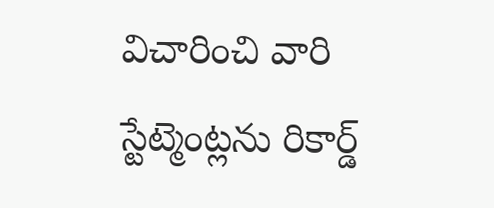విచారించి వారి స్టేట్మెంట్లను రికార్డ్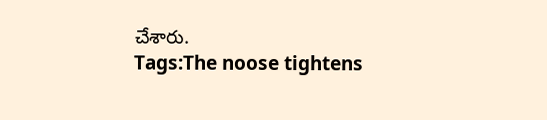చేశారు.
Tags:The noose tightens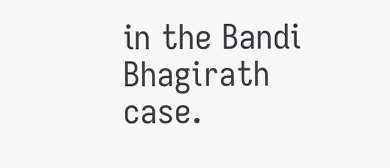in the Bandi Bhagirath case.